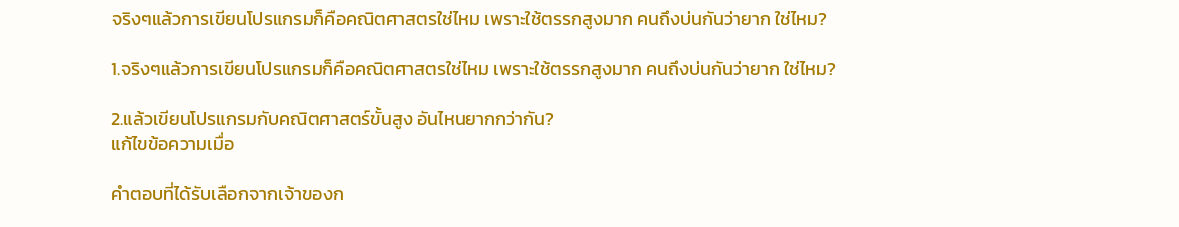จริงๆแล้วการเขียนโปรแกรมก็คือคณิตศาสตรใช่ไหม เพราะใช้ตรรกสูงมาก คนถึงบ่นกันว่ายาก ใช่ไหม?

1.จริงๆแล้วการเขียนโปรแกรมก็คือคณิตศาสตรใช่ไหม เพราะใช้ตรรกสูงมาก คนถึงบ่นกันว่ายาก ใช่ไหม?

2.แล้วเขียนโปรแกรมกับคณิตศาสตร์ขั้นสูง อันไหนยากกว่ากัน?
แก้ไขข้อความเมื่อ

คำตอบที่ได้รับเลือกจากเจ้าของก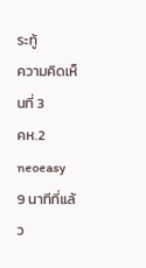ระทู้
ความคิดเห็นที่ 3
คห.2 neoeasy
9 นาทีที่แล้ว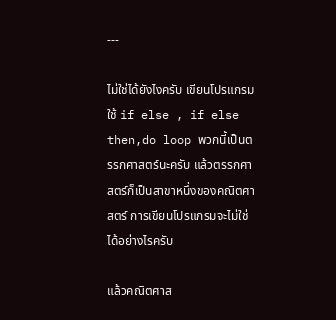---

ไม่ใช่ได้ยังไงครับ เขียนโปรแกรม ใช้ if else , if else then,do loop พวกนี้เป็นตรรกศาสตร์นะครับ แล้วตรรกศาสตร์ก็เป็นสาขาหนึ่งของคณิตศาสตร์ การเขียนโปรแกรมจะไม่ใช่ได้อย่างไรครับ

แล้วคณิตศาส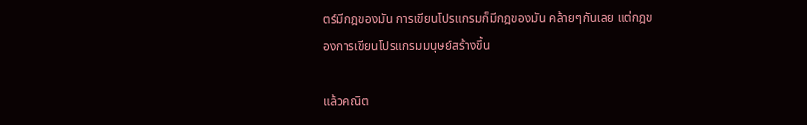ตร์มีกฎของมัน การเขียนโปรแกรมก็มีกฎของมัน คล้ายๆกันเลย แต่กฎของการเขียนโปรแกรมมนุษย์สร้างขึ้น

แล้วคณิต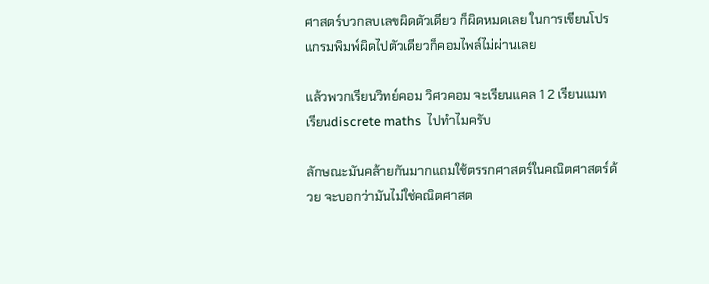ศาสตร์บวกลบเลขผิดตัวเดียว ก็ผิดหมดเลย ในการเขียนโปรแกรมพิมพ์ผิดไปตัวเดียวก็คอมไพล์ไม่ผ่านเลย

แล้วพวกเรียนวิทย์คอม วิศวคอม จะเรียนแคล 1 2 เรียนแมท เรียนdiscrete maths  ไปทำไมครับ

ลักษณะมันคล้ายกันมากแถมใช้ตรรกศาสตร์ในคณิตศาสตร์ด้วย จะบอกว่ามันไม่ใช่คณิตศาสต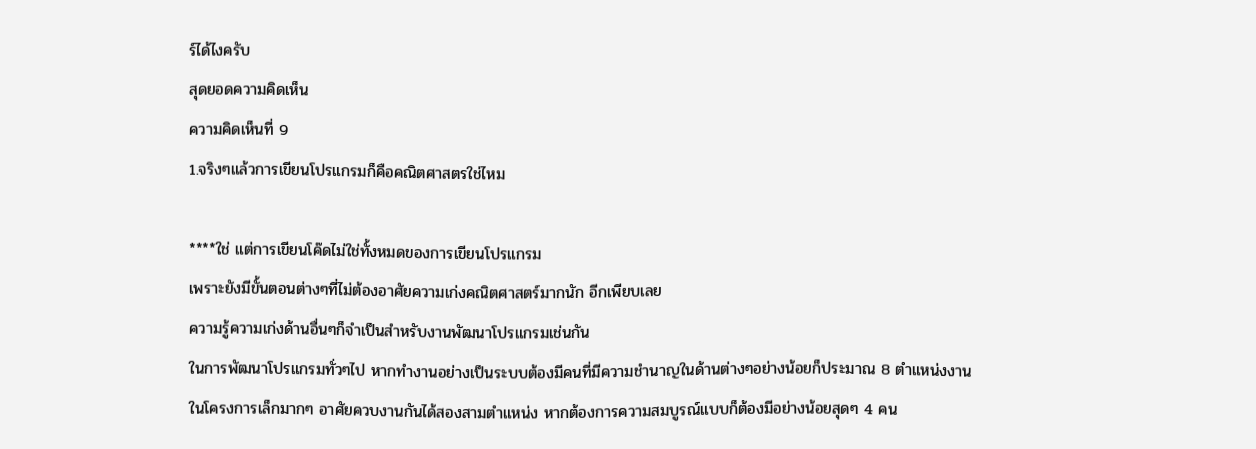ร์ได้ไงครับ
สุดยอดความคิดเห็น
ความคิดเห็นที่ 9
1.จริงๆแล้วการเขียนโปรแกรมก็คือคณิตศาสตรใช่ไหม

****ใช่ แต่การเขียนโค๊ดไม่ใช่ทั้งหมดของการเขียนโปรแกรม
เพราะยังมีขั้นตอนต่างๆที่ไม่ต้องอาศัยความเก่งคณิตศาสตร์มากนัก อีกเพียบเลย
ความรู้ความเก่งด้านอื่นๆก็จำเป็นสำหรับงานพัฒนาโปรแกรมเช่นกัน
ในการพัฒนาโปรแกรมทั่วๆไป หากทำงานอย่างเป็นระบบต้องมีคนที่มีความชำนาญในด้านต่างๆอย่างน้อยก็ประมาณ 8 ตำแหน่งงาน
ในโครงการเล็กมากๆ อาศัยควบงานกันได้สองสามตำแหน่ง หากต้องการความสมบูรณ์แบบก็ต้องมีอย่างน้อยสุดๆ 4 คน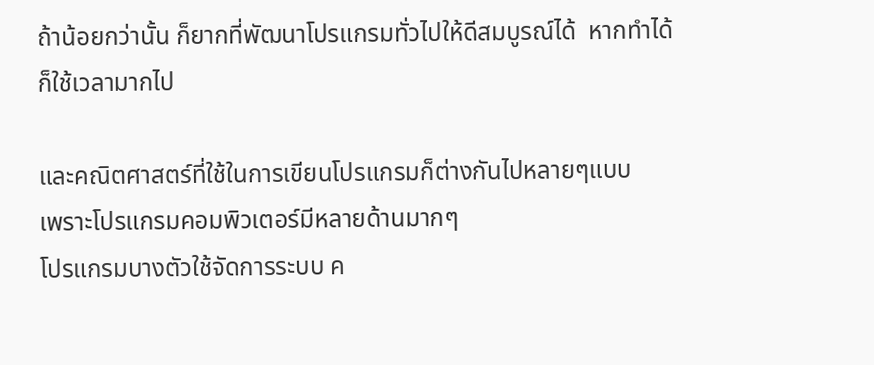ถ้าน้อยกว่านั้น ก็ยากที่พัฒนาโปรแกรมทั่วไปให้ดีสมบูรณ์ได้  หากทำได้ก็ใช้เวลามากไป

และคณิตศาสตร์ที่ใช้ในการเขียนโปรแกรมก็ต่างกันไปหลายๆแบบ
เพราะโปรแกรมคอมพิวเตอร์มีหลายด้านมากๆ
โปรแกรมบางตัวใช้จัดการระบบ ค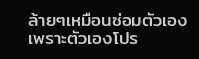ล้ายๆเหมือนซ่อมตัวเอง
เพราะตัวเองโปร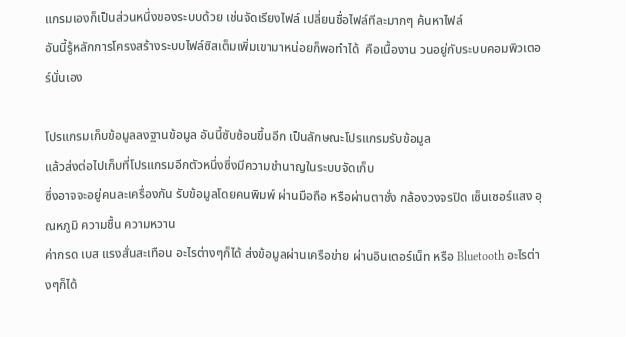แกรมเองก็เป็นส่วนหนึ่งของระบบด้วย เช่นจัดเรียงไฟล์ เปลี่ยนชื่อไฟล์ทีละมากๆ ค้นหาไฟล์
อันนี้รู้หลักการโครงสร้างระบบไฟล์ซิสเต็มเพิ่มเขามาหน่อยก็พอทำได้  คือเนื้องาน วนอยู่กับระบบคอมพิวเตอร์นั่นเอง

โปรแกรมเก็บข้อมูลลงฐานข้อมูล อันนี้ซับซ้อนขึ้นอีก เป็นลักษณะโปรแกรมรับข้อมูล
แล้วส่งต่อไปเก็บที่โปรแกรมอีกตัวหนึ่งซึ่งมีความชำนาญในระบบจัดเก็บ
ซึ่งอาจจะอยู่คนละเครื่องกัน รับข้อมูลโดยคนพิมพ์ ผ่านมือถือ หรือผ่านตาชั่ง กล้องวงจรปิด เซ็นเซอร์แสง อุณหภูมิ ความชื้น ความหวาน
ค่ากรด เบส แรงสั่นสะเทือน อะไรต่างๆก็ได้ ส่งข้อมูลผ่านเครือข่าย ผ่านอินเตอร์เน็ท หรือ Bluetooth อะไรต่างๆก็ได้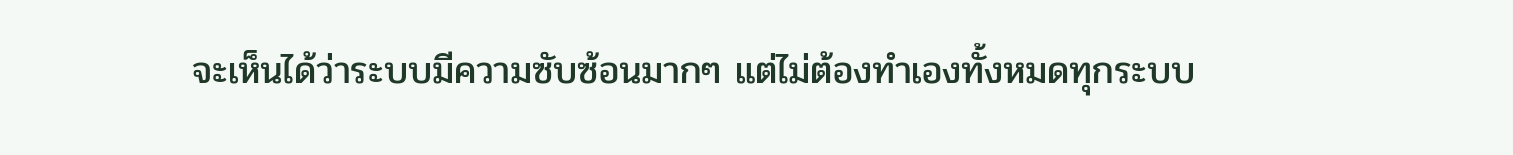จะเห็นได้ว่าระบบมีความซับซ้อนมากๆ แต่ไม่ต้องทำเองทั้งหมดทุกระบบ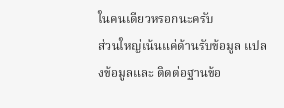ในคนเดียวหรอกนะครับ
ส่วนใหญ่เน้นแค่ด้านรับข้อมูล แปลงข้อมูลและ ติดต่อฐานข้อ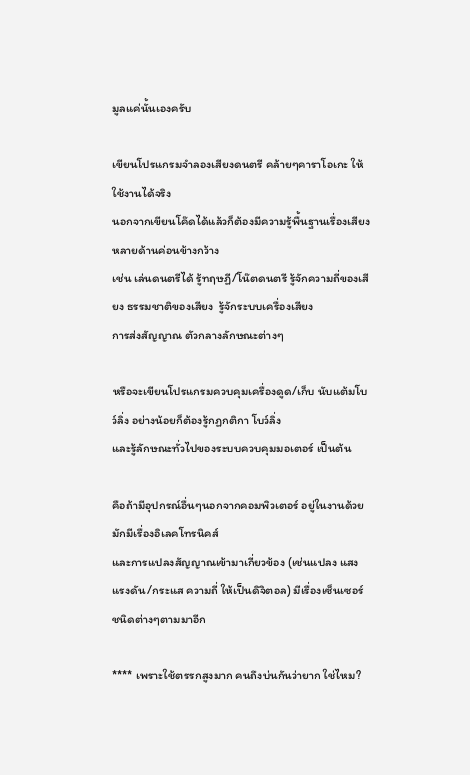มูลแค่นั้นเองครับ

เขียนโปรแกรมจำลองเสียงดนตรี คล้ายๆคาราโอเกะ ให้ใช้งานได้จริง
นอกจากเขียนโค๊ดได้แล้วก็ต้องมีความรู้พื้นฐานเรื่องเสียง หลายด้านค่อนข้างกว้าง
เช่น เล่นดนตรีได้ รู้ทฤษฏี/โน๊ตดนตรี รู้จักความถี่ของเสียง ธรรมชาติของเสียง  รู้จักระบบเครื่องเสียง
การส่งสัญญาณ ตัวกลางลักษณะต่างๆ

หรือจะเขียนโปรแกรมควบคุมเครื่องดูด/เก็บ นับแต้มโบว์ลิ่ง อย่างน้อยก็ต้องรู้กฏกติกา โบว์ลิ่ง
และรู้ลักษณะทั่วไปของระบบควบคุมมอเตอร์ เป็นต้น

คือถ้ามีอุปกรณ์อื่นๆนอกจากคอมพิวเตอร์ อยู่ในงานด้วย มักมีเรื่องอิเลคโทรนิคส์
และการแปลงสัญญาณเข้ามาเกี่ยวข้อง (เช่นแปลง แสง แรงดัน/กระแส ความถี่ ให้เป็นดิจิตอล) มีเรื่องเซ็นเซอร์ชนิดต่างๆตามมาอีก

**** เพราะใช้ตรรกสูงมาก คนถึงบ่นกันว่ายาก ใช่ไหม?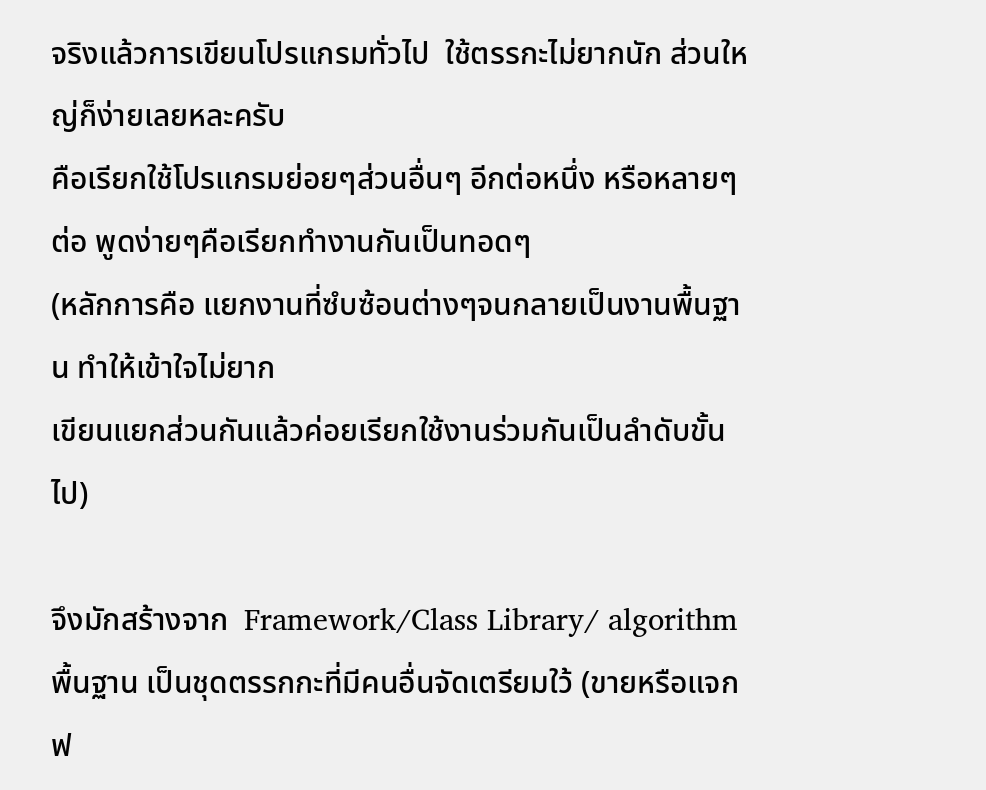จริงแล้วการเขียนโปรแกรมทั่วไป  ใช้ตรรกะไม่ยากนัก ส่วนใหญ่ก็ง่ายเลยหละครับ
คือเรียกใช้โปรแกรมย่อยๆส่วนอื่นๆ อีกต่อหนึ่ง หรือหลายๆต่อ พูดง่ายๆคือเรียกทำงานกันเป็นทอดๆ
(หลักการคือ แยกงานที่ซํบซ้อนต่างๆจนกลายเป็นงานพื้นฐาน ทำให้เข้าใจไม่ยาก
เขียนแยกส่วนกันแล้วค่อยเรียกใช้งานร่วมกันเป็นลำดับขั้นไป)

จึงมักสร้างจาก  Framework/Class Library/ algorithm พื้นฐาน เป็นชุดตรรกกะที่มีคนอื่นจัดเตรียมใว้ (ขายหรือแจกฟ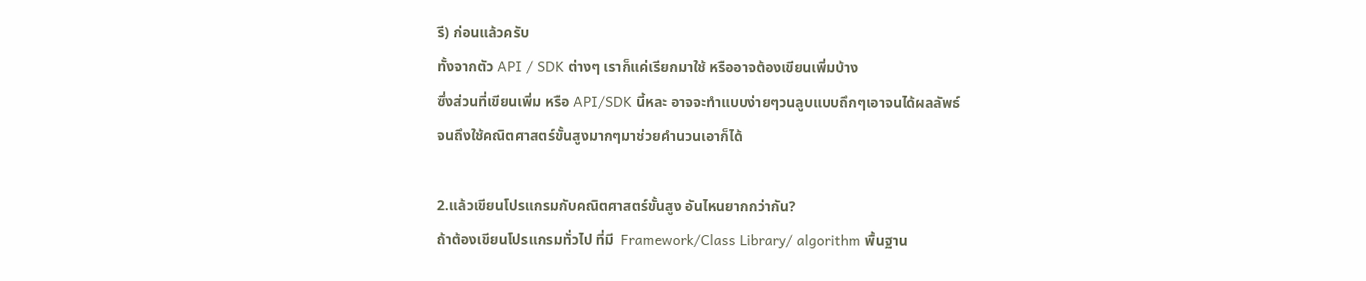รี) ก่อนแล้วครับ
ทั้งจากตัว API / SDK ต่างๆ เราก็แค่เรียกมาใช้ หรืออาจต้องเขียนเพิ่มบ้าง
ซึ่งส่วนที่เขียนเพิ่ม หรือ API/SDK นี้หละ อาจจะทำแบบง่ายๆวนลูบแบบถึกๆเอาจนได้ผลลัพธ์
จนถึงใช้คณิตศาสตร์ขั้นสูงมากๆมาช่วยคำนวนเอาก็ได้

2.แล้วเขียนโปรแกรมกับคณิตศาสตร์ขั้นสูง อันไหนยากกว่ากัน?
ถ้าต้องเขียนโปรแกรมทั่วไป ที่มี  Framework/Class Library/ algorithm พื้นฐาน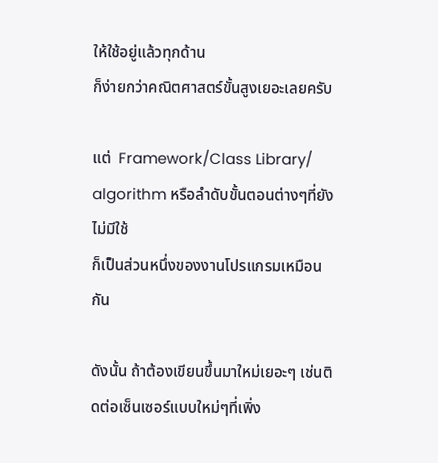ให้ใช้อยู่แล้วทุกด้าน
ก็ง่ายกว่าคณิตศาสตร์ขั้นสูงเยอะเลยครับ

แต่  Framework/Class Library/ algorithm หรือลำดับขั้นตอนต่างๆที่ยังไม่มีใช้
ก็เป็นส่วนหนึ่งของงานโปรแกรมเหมือนกัน

ดังนั้น ถ้าต้องเขียนขึ้นมาใหม่เยอะๆ เช่นติดต่อเซ็นเซอร์แบบใหม่ๆที่เพิ่ง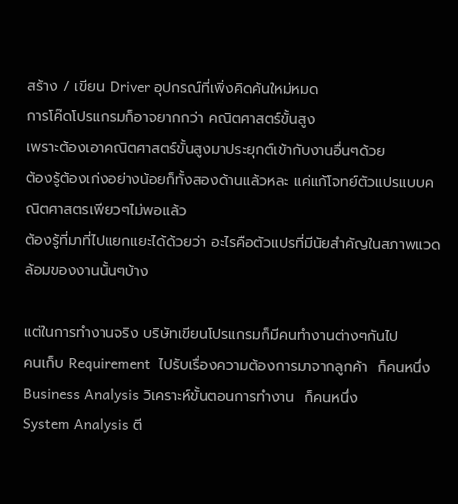สร้าง / เขียน Driver อุปกรณ์ที่เพิ่งคิดค้นใหม่หมด
การโค๊ดโปรแกรมก็อาจยากกว่า คณิตศาสตร์ขั้นสูง
เพราะต้องเอาคณิตศาสตร์ขั้นสูงมาประยุกต์เข้ากับงานอื่นๆด้วย
ต้องรู้ต้องเก่งอย่างน้อยก็ทั้งสองด้านแล้วหละ แค่แก้โจทย์ตัวแปรแบบคณิตศาสตรเพียวๆไม่พอแล้ว
ต้องรู้ที่มาที่ไปแยกแยะได้ด้วยว่า อะไรคือตัวแปรที่มีนัยสำคัญในสภาพแวดล้อมของงานนั้นๆบ้าง

แต่ในการทำงานจริง บริษัทเขียนโปรแกรมก็มีคนทำงานต่างๆกันไป
คนเก็บ Requirement  ไปรับเรื่องความต้องการมาจากลูกค้า  ก็คนหนึ่ง
Business Analysis วิเคราะห์ขั้นตอนการทำงาน  ก็คนหนึ่ง
System Analysis ตี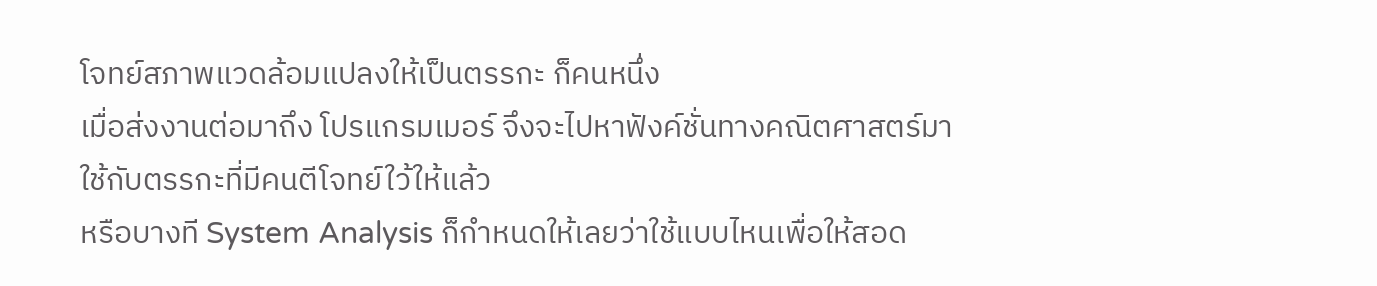โจทย์สภาพแวดล้อมแปลงให้เป็นตรรกะ ก็คนหนึ่ง
เมื่อส่งงานต่อมาถึง โปรแกรมเมอร์ จึงจะไปหาฟังค์ชั่นทางคณิตศาสตร์มาใช้กับตรรกะที่มีคนตีโจทย์ใว้ให้แล้ว
หรือบางที System Analysis ก็กำหนดให้เลยว่าใช้แบบไหนเพื่อให้สอด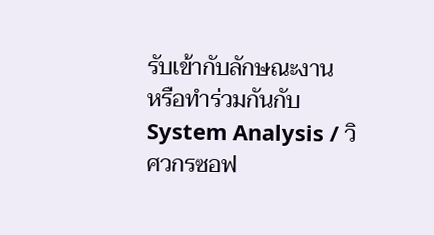รับเข้ากับลักษณะงาน
หรือทำร่วมกันกับ System Analysis / วิศวกรซอฟ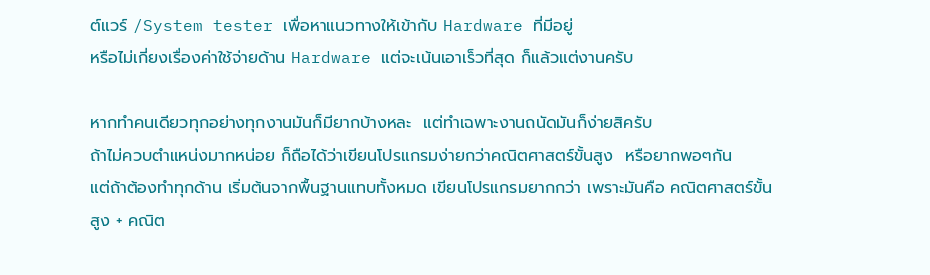ต์แวร์ /System tester เพื่อหาแนวทางให้เข้ากับ Hardware ที่มีอยู่
หรือไม่เกี่ยงเรื่องค่าใช้จ่ายด้าน Hardware แต่จะเน้นเอาเร็วที่สุด ก็แล้วแต่งานครับ

หากทำคนเดียวทุกอย่างทุกงานมันก็มียากบ้างหละ  แต่ทำเฉพาะงานถนัดมันก็ง่ายสิครับ
ถ้าไม่ควบตำแหน่งมากหน่อย ก็ถือได้ว่าเขียนโปรแกรมง่ายกว่าคณิตศาสตร์ขั้นสูง  หรือยากพอๆกัน
แต่ถ้าต้องทำทุกด้าน เริ่มต้นจากพื้นฐานแทบทั้งหมด เขียนโปรแกรมยากกว่า เพราะมันคือ คณิตศาสตร์ขั้นสูง + คณิต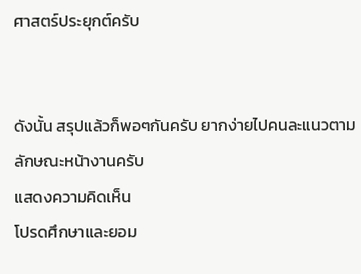ศาสตร์ประยุกต์ครับ


ดังนั้น สรุปแล้วก็พอๆกันครับ ยากง่ายไปคนละแนวตามลักษณะหน้างานครับ
แสดงความคิดเห็น
โปรดศึกษาและยอม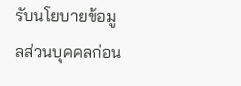รับนโยบายข้อมูลส่วนบุคคลก่อน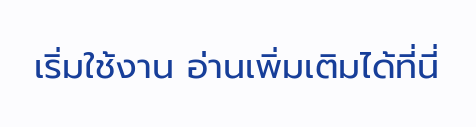เริ่มใช้งาน อ่านเพิ่มเติมได้ที่นี่